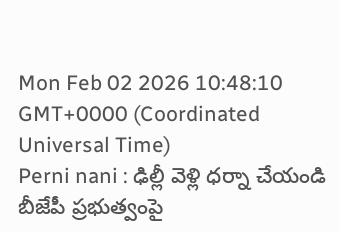Mon Feb 02 2026 10:48:10 GMT+0000 (Coordinated Universal Time)
Perni nani : ఢిల్లీ వెళ్లి ధర్నా చేయండి
బీజేపీ ప్రభుత్వంపై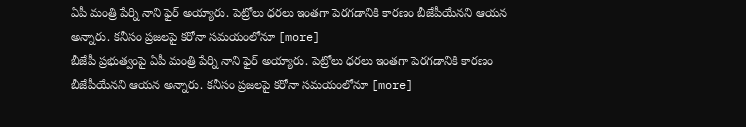ఏపీ మంత్రి పేర్ని నాని ఫైర్ అయ్యారు. పెట్రోలు ధరలు ఇంతగా పెరగడానికి కారణం బీజేపీయేనని ఆయన అన్నారు. కనీసం ప్రజలపై కరోనా సమయంలోనూ [more]
బీజేపీ ప్రభుత్వంపై ఏపీ మంత్రి పేర్ని నాని ఫైర్ అయ్యారు. పెట్రోలు ధరలు ఇంతగా పెరగడానికి కారణం బీజేపీయేనని ఆయన అన్నారు. కనీసం ప్రజలపై కరోనా సమయంలోనూ [more]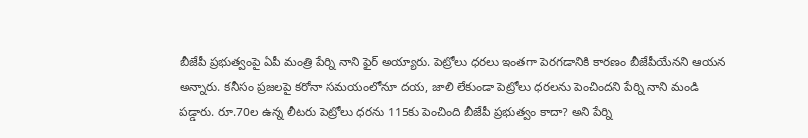బీజేపీ ప్రభుత్వంపై ఏపీ మంత్రి పేర్ని నాని ఫైర్ అయ్యారు. పెట్రోలు ధరలు ఇంతగా పెరగడానికి కారణం బీజేపీయేనని ఆయన అన్నారు. కనీసం ప్రజలపై కరోనా సమయంలోనూ దయ, జాలి లేకుండా పెట్రోలు ధరలను పెంచిందని పేర్ని నాని మండి పడ్డారు. రూ.70ల ఉన్న లీటరు పెట్రోలు ధరను 115కు పెంచింది బీజేపీ ప్రభుత్వం కాదా? అని పేర్ని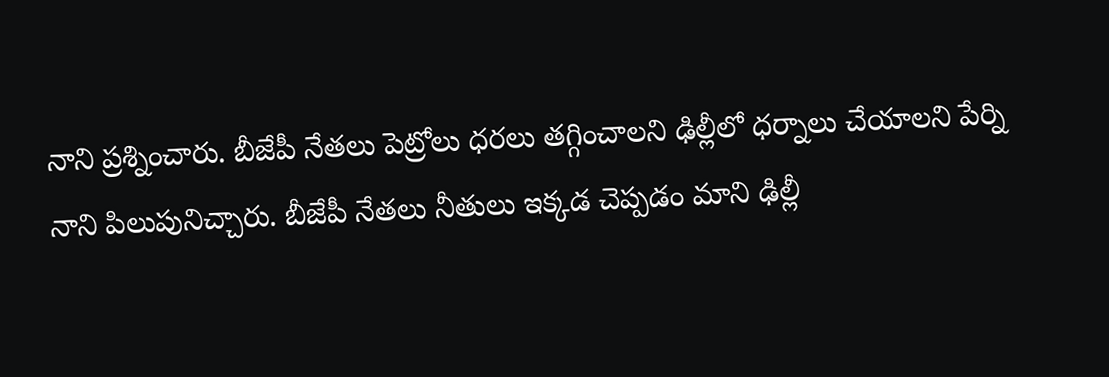నాని ప్రశ్నించారు. బీజేపీ నేతలు పెట్రోలు ధరలు తగ్గించాలని ఢిల్లీలో ధర్నాలు చేయాలని పేర్ని నాని పిలుపునిచ్చారు. బీజేపీ నేతలు నీతులు ఇక్కడ చెప్పడం మాని ఢిల్లీ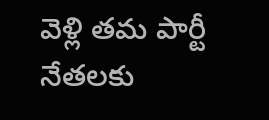వెళ్లి తమ పార్టీ నేతలకు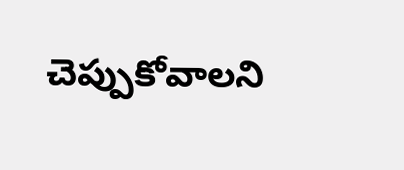చెప్పుకోవాలని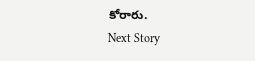కోరారు.
Next Story